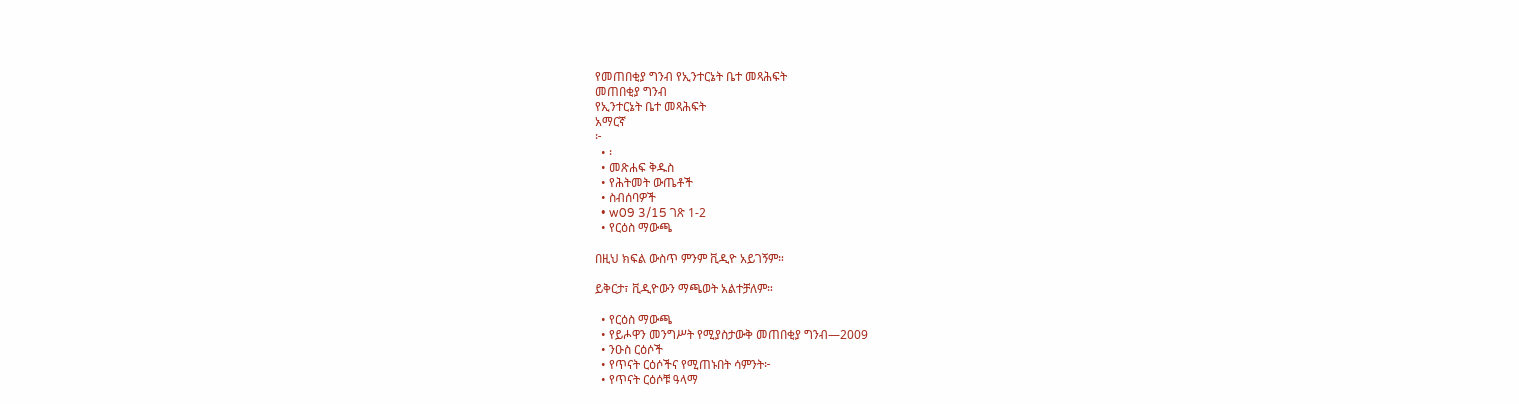የመጠበቂያ ግንብ የኢንተርኔት ቤተ መጻሕፍት
መጠበቂያ ግንብ
የኢንተርኔት ቤተ መጻሕፍት
አማርኛ
፦
  • ፡
  • መጽሐፍ ቅዱስ
  • የሕትመት ውጤቶች
  • ስብሰባዎች
  • w09 3/15 ገጽ 1-2
  • የርዕስ ማውጫ

በዚህ ክፍል ውስጥ ምንም ቪዲዮ አይገኝም።

ይቅርታ፣ ቪዲዮውን ማጫወት አልተቻለም።

  • የርዕስ ማውጫ
  • የይሖዋን መንግሥት የሚያስታውቅ መጠበቂያ ግንብ—2009
  • ንዑስ ርዕሶች
  • የጥናት ርዕሶችና የሚጠኑበት ሳምንት፦
  • የጥናት ርዕሶቹ ዓላማ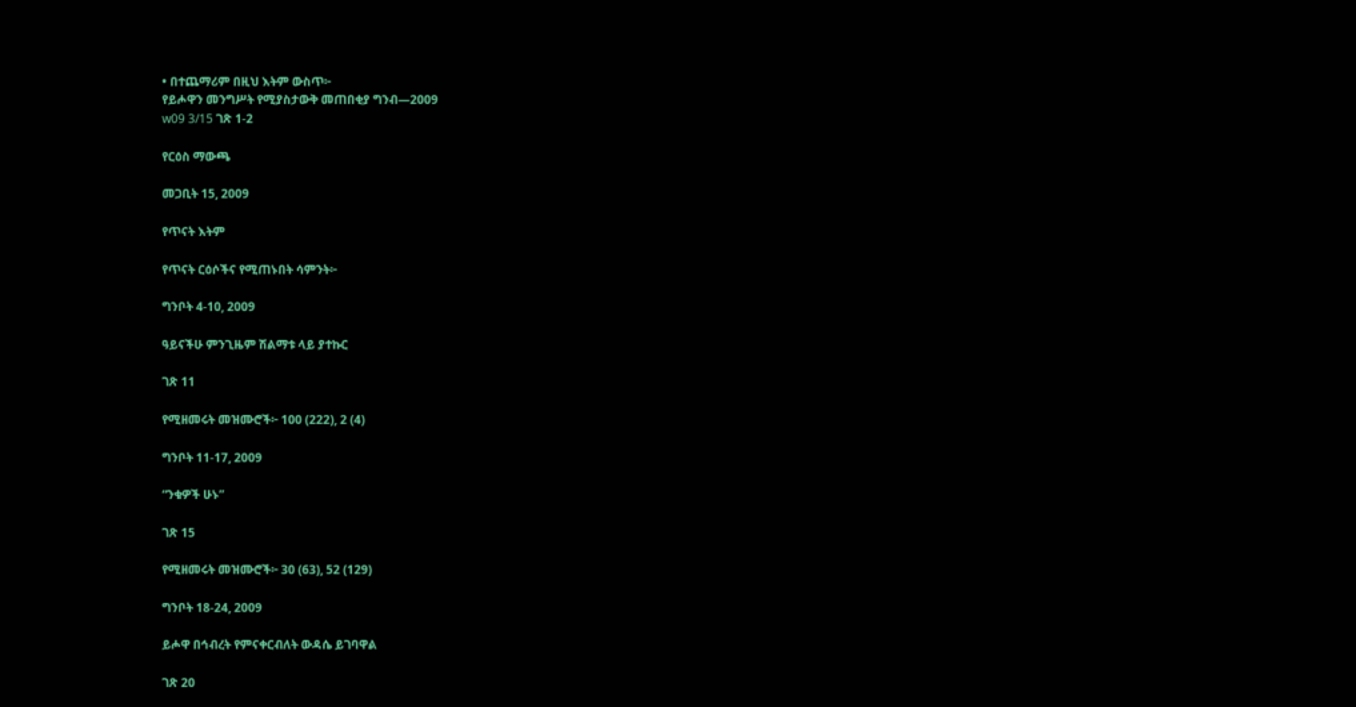• በተጨማሪም በዚህ እትም ውስጥ፦
የይሖዋን መንግሥት የሚያስታውቅ መጠበቂያ ግንብ—2009
w09 3/15 ገጽ 1-2

የርዕስ ማውጫ

መጋቢት 15, 2009

የጥናት እትም

የጥናት ርዕሶችና የሚጠኑበት ሳምንት፦

ግንቦት 4-10, 2009

ዓይናችሁ ምንጊዜም ሽልማቱ ላይ ያተኩር

ገጽ 11

የሚዘመሩት መዝሙሮች፦ 100 (222), 2 (4)

ግንቦት 11-17, 2009

“ንቁዎች ሁኑ”

ገጽ 15

የሚዘመሩት መዝሙሮች፦ 30 (63), 52 (129)

ግንቦት 18-24, 2009

ይሖዋ በኅብረት የምናቀርብለት ውዳሴ ይገባዋል

ገጽ 20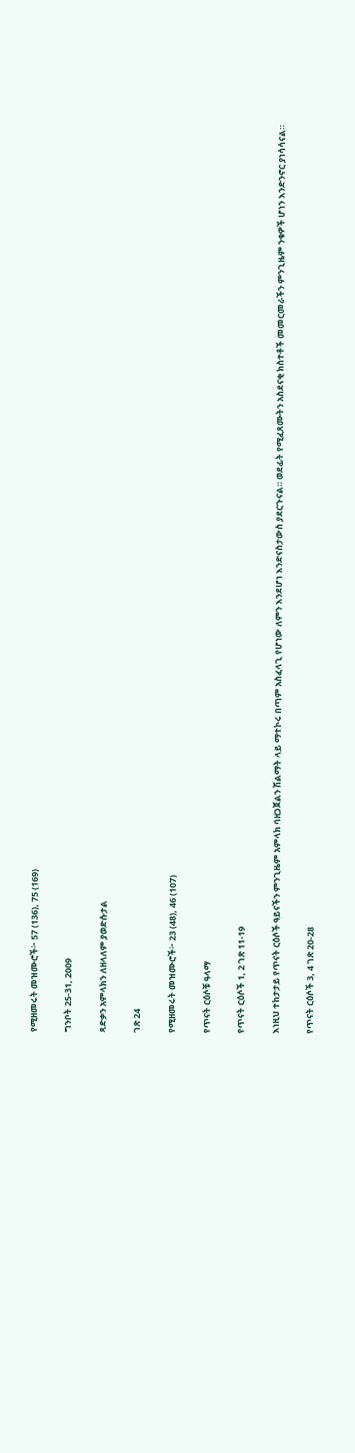የሚዘመሩት መዝሙሮች፦ 57 (136), 75 (169)

ግንቦት 25-31, 2009

ጻድቃን አምላክን ለዘላለም ያወድሱታል

ገጽ 24

የሚዘመሩት መዝሙሮች፦ 23 (48), 46 (107)

የጥናት ርዕሶቹ ዓላማ

የጥናት ርዕሶች 1, 2 ገጽ 11-19

እነዚህ ተከታታይ የጥናት ርዕሶች ዓይናችን ምንጊዜም አምላክ ባዘጋጀልን ሽልማት ላይ ማተኮሩ በጣም አስፈላጊ የሆነው ለምን እንደሆነ እንድናስታውስ ያደርጉናል። ወደፊት የሚፈጸሙትን አስደናቂ ክስተቶች መመርመራችን ምንጊዜም ንቁዎች ሆነን እንድንኖር ያነሳሳናል።

የጥናት ርዕሶች 3, 4 ገጽ 20-28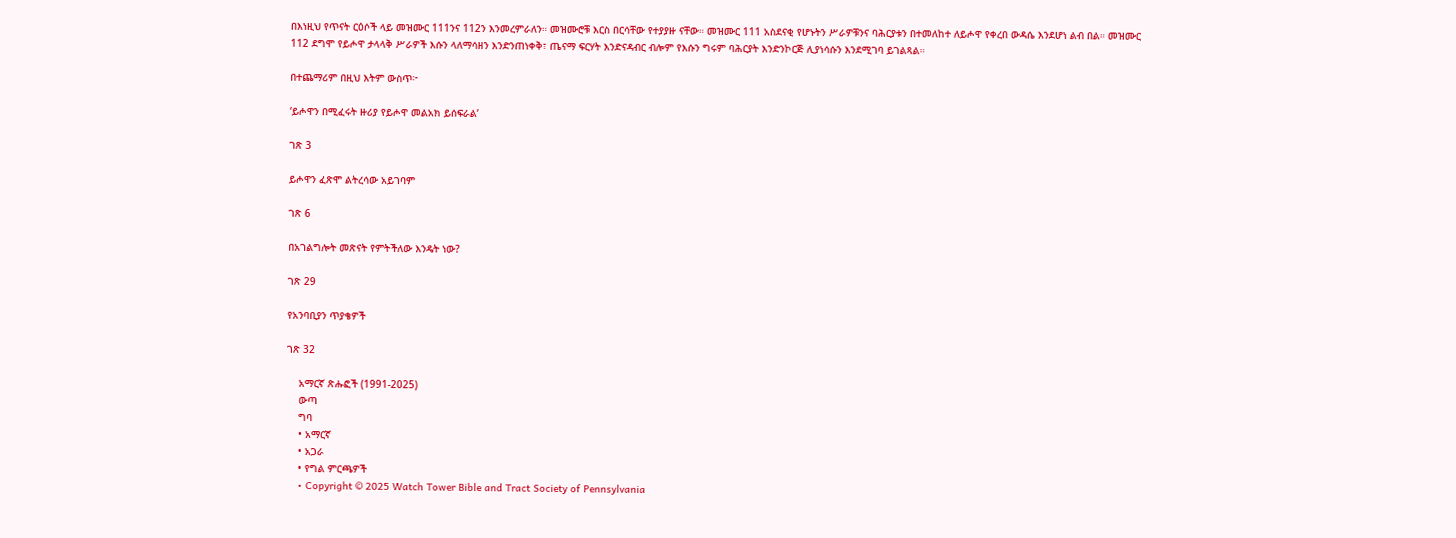በእነዚህ የጥናት ርዕሶች ላይ መዝሙር 111ንና 112ን እንመረምራለን። መዝሙሮቹ እርስ በርሳቸው የተያያዙ ናቸው። መዝሙር 111 አስደናቂ የሆኑትን ሥራዎቹንና ባሕርያቱን በተመለከተ ለይሖዋ የቀረበ ውዳሴ እንደሆነ ልብ በል። መዝሙር 112 ደግሞ የይሖዋ ታላላቅ ሥራዎች እሱን ላለማሳዘን እንድንጠነቀቅ፣ ጤናማ ፍርሃት እንድናዳብር ብሎም የእሱን ግሩም ባሕርያት እንድንኮርጅ ሊያነሳሱን እንደሚገባ ይገልጻል።

በተጨማሪም በዚህ እትም ውስጥ፦

‘ይሖዋን በሚፈሩት ዙሪያ የይሖዋ መልአክ ይሰፍራል’

ገጽ 3

ይሖዋን ፈጽሞ ልትረሳው አይገባም

ገጽ 6

በአገልግሎት መጽናት የምትችለው እንዴት ነው?

ገጽ 29

የአንባቢያን ጥያቄዎች

ገጽ 32

    አማርኛ ጽሑፎች (1991-2025)
    ውጣ
    ግባ
    • አማርኛ
    • አጋራ
    • የግል ምርጫዎች
    • Copyright © 2025 Watch Tower Bible and Tract Society of Pennsylvania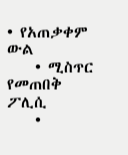• የአጠቃቀም ውል
    • ሚስጥር የመጠበቅ ፖሊሲ
    •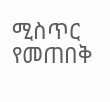ሚስጥር የመጠበቅ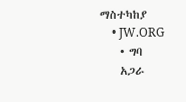ማስተካከያ
    • JW.ORG
    • ግባ
    አጋራ